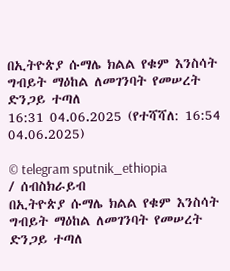በኢትዮጵያ ሱማሌ ክልል የቁም እንስሳት ግብይት ማዕከል ለመገንባት የመሠረት ድንጋይ ተጣለ
16:31 04.06.2025 (የተሻሻለ: 16:54 04.06.2025)

© telegram sputnik_ethiopia
/ ሰብስክራይብ
በኢትዮጵያ ሱማሌ ክልል የቁም እንስሳት ግብይት ማዕከል ለመገንባት የመሠረት ድንጋይ ተጣለ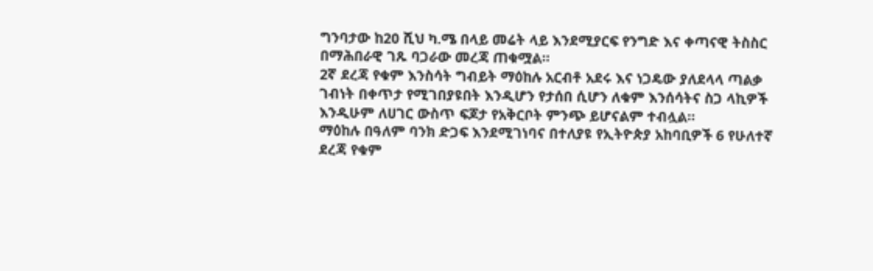ግንባታው ከ20 ሺህ ካ.ሜ በላይ መሬት ላይ እንደሚያርፍ የንግድ እና ቀጣናዊ ትስስር በማሕበራዊ ገጹ ባጋራው መረጃ ጠቁሟል፡፡
2ኛ ደረጃ የቁም እንስሳት ግብይት ማዕከሉ አርብቶ አደሩ እና ነጋዴው ያለደላላ ጣልቃ ገብነት በቀጥታ የሚገበያዩበት እንዲሆን የታሰበ ሲሆን ለቁም እንሰሳትና ስጋ ላኪዎች እንዲሁም ለሀገር ውስጥ ፍጆታ የአቅርቦት ምንጭ ይሆናልም ተብሏል።
ማዕከሉ በዓለም ባንክ ድጋፍ እንደሚገነባና በተለያዩ የኢትዮጵያ አከባቢዎች 6 የሁለተኛ ደረጃ የቁም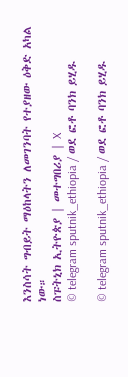እንስሳት ግብይት ማዕከላትን ለመገንባት የተያዘው ዕቅድ አካል ነው።
ስፑትኒክ ኢትዮጵያ | መተግበሪያ | X
© telegram sputnik_ethiopia / ወደ ፎቶ ባንክ ይሂዱ

© telegram sputnik_ethiopia / ወደ ፎቶ ባንክ ይሂዱ